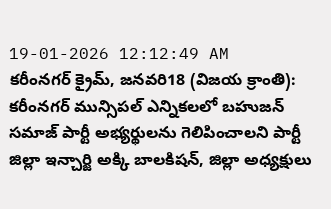19-01-2026 12:12:49 AM
కరీంనగర్ క్రైమ్, జనవరి18 (విజయ క్రాంతి): కరీంనగర్ మున్సిపల్ ఎన్నికలలో బహుజన్ సమాజ్ పార్టీ అభ్యర్థులను గెలిపించాలని పార్టీ జిల్లా ఇన్చార్జి అక్కి బాలకిషన్, జిల్లా అధ్యక్షులు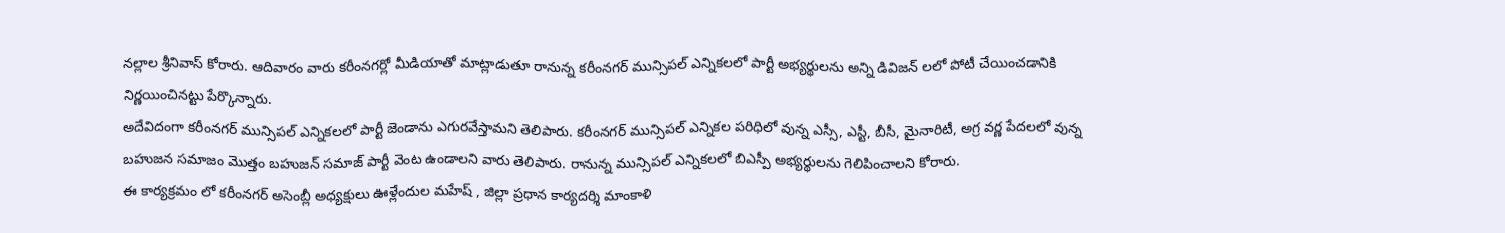నల్లాల శ్రీనివాస్ కోరారు. ఆదివారం వారు కరీంనగర్లో మీడియాతో మాట్లాడుతూ రానున్న కరీంనగర్ మున్సిపల్ ఎన్నికలలో పార్టీ అభ్యర్థులను అన్ని డివిజన్ లలో పోటీ చేయించడానికి నిర్ణయించినట్టు పేర్కొన్నారు.
అదేవిదంగా కరీంనగర్ మున్సిపల్ ఎన్నికలలో పార్టీ జెండాను ఎగురవేస్తామని తెలిపారు. కరీంనగర్ మున్సిపల్ ఎన్నికల పరిధిలో వున్న ఎస్సీ, ఎస్టీ, బీసీ, మైనారిటీ, అగ్ర వర్ణ పేదలలో వున్న బహుజన సమాజం మొత్తం బహుజన్ సమాజ్ పార్టీ వెంట ఉండాలని వారు తెలిపారు. రానున్న మున్సిపల్ ఎన్నికలలో బిఎస్పీ అభ్యర్థులను గెలిపించాలని కోరారు.
ఈ కార్యక్రమం లో కరీంనగర్ అసెంబ్లీ అధ్యక్షులు ఊళ్లేందుల మహేష్ , జిల్లా ప్రధాన కార్యదర్శి మాంకాళి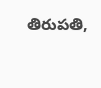తిరుపతి,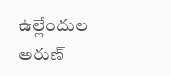ఉల్లేందుల అరుణ్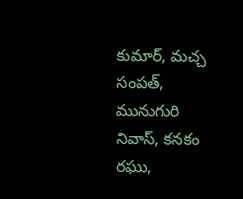కుమార్, మచ్చ సంపత్, మునుగురి నివాస్, కనకం రఘు,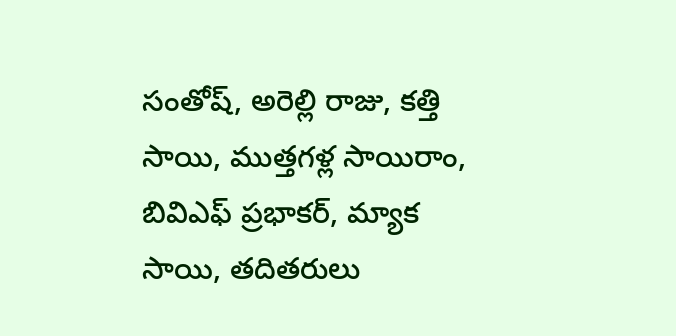సంతోష్, అరెల్లి రాజు, కత్తి సాయి, ముత్తగళ్ల సాయిరాం, బివిఎఫ్ ప్రభాకర్, మ్యాక సాయి, తదితరులు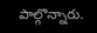పాల్గొన్నారు.